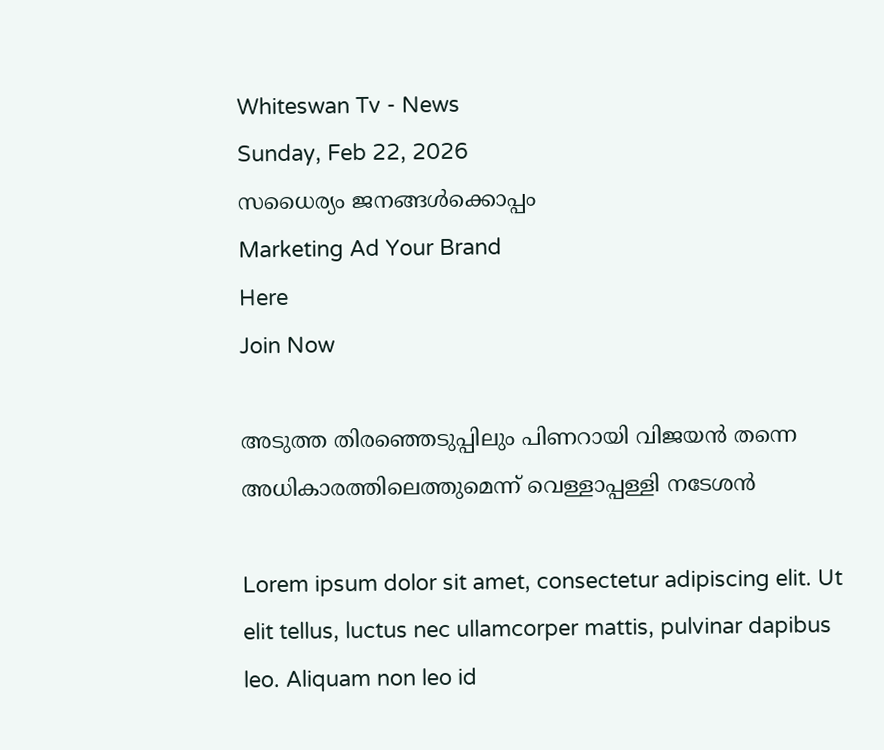Whiteswan Tv - News
Sunday, Feb 22, 2026
സധൈര്യം ജനങ്ങൾക്കൊപ്പം
Marketing Ad Your Brand
Here
Join Now

അടുത്ത തിരഞ്ഞെടുപ്പിലും പിണറായി വിജയൻ തന്നെ അധികാരത്തിലെത്തുമെന്ന് വെള്ളാപ്പള്ളി നടേശൻ

Lorem ipsum dolor sit amet, consectetur adipiscing elit. Ut elit tellus, luctus nec ullamcorper mattis, pulvinar dapibus leo. Aliquam non leo id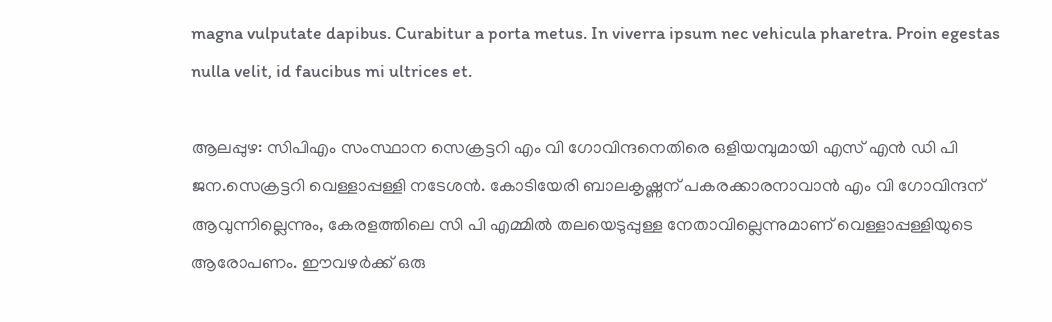magna vulputate dapibus. Curabitur a porta metus. In viverra ipsum nec vehicula pharetra. Proin egestas nulla velit, id faucibus mi ultrices et.

ആലപ്പുഴ: സിപിഎം സംസ്ഥാന സെക്രട്ടറി എം വി ഗോവിന്ദനെതിരെ ഒളിയമ്പുമായി എസ് എന്‍ ഡി പി ജന.സെക്രട്ടറി വെള്ളാപ്പള്ളി നടേശന്‍. കോടിയേരി ബാലകൃഷ്ണന് പകരക്കാരനാവാന്‍ എം വി ഗോവിന്ദന് ആവുന്നില്ലെന്നും, കേരളത്തിലെ സി പി എമ്മില്‍ തലയെടുപ്പുള്ള നേതാവില്ലെന്നുമാണ് വെള്ളാപ്പള്ളിയുടെ ആരോപണം. ഈവഴര്‍ക്ക് ഒരു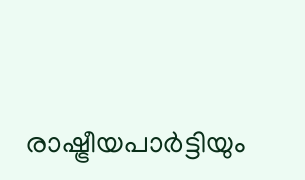രാഷ്ട്രീയപാര്‍ട്ടിയും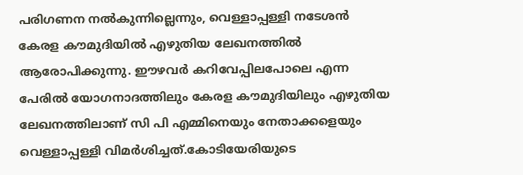പരിഗണന നല്‍കുന്നില്ലെന്നും, വെള്ളാപ്പള്ളി നടേശന്‍ കേരള കൗമുദിയില്‍ എഴുതിയ ലേഖനത്തില്‍ ആരോപിക്കുന്നു. ഈഴവര്‍ കറിവേപ്പിലപോലെ എന്ന പേരില്‍ യോഗനാദത്തിലും കേരള കൗമുദിയിലും എഴുതിയ ലേഖനത്തിലാണ് സി പി എമ്മിനെയും നേതാക്കളെയും വെള്ളാപ്പള്ളി വിമർശിച്ചത്.കോടിയേരിയുടെ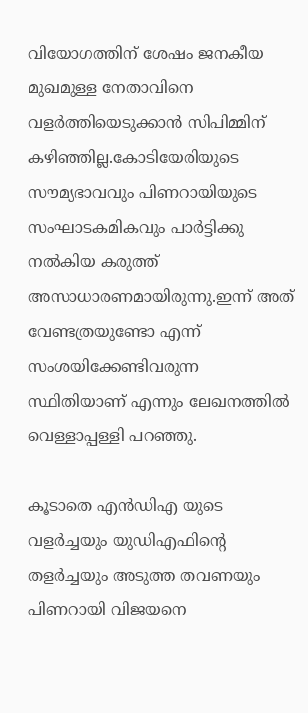വിയോഗത്തിന് ശേഷം ജനകീയ മുഖമുള്ള നേതാവിനെ വളര്‍ത്തിയെടുക്കാന്‍ സിപിമ്മിന് കഴിഞ്ഞില്ല.കോടിയേരിയുടെ സൗമ്യഭാവവും പിണറായിയുടെ സംഘാടകമികവും പാർട്ടിക്കു നൽകിയ കരുത്ത് അസാധാരണമായിരുന്നു.ഇന്ന് അത് വേണ്ടത്രയുണ്ടോ എന്ന് സംശയിക്കേണ്ടിവരുന്ന സ്ഥിതിയാണ് എന്നും ലേഖനത്തിൽ വെള്ളാപ്പള്ളി പറഞ്ഞു.

കൂടാതെ എൻഡിഎ യുടെ വളർച്ചയും യുഡിഎഫിന്റെ തളർച്ചയും അടുത്ത തവണയും പിണറായി വിജയനെ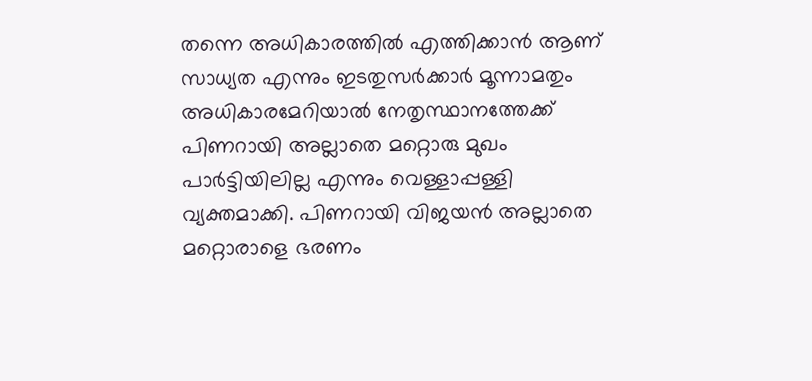തന്നെ അധികാരത്തിൽ എത്തിക്കാൻ ആണ് സാധ്യത എന്നും ഇടതുസർക്കാർ മൂന്നാമതും അധികാരമേറിയാൽ നേതൃസ്ഥാനത്തേക്ക് പിണറായി അല്ലാതെ മറ്റൊരു മുഖം പാർട്ടിയിലില്ല എന്നും വെള്ളാപ്പള്ളി വ്യക്തമാക്കി. പിണറായി വിജയന്‍ അല്ലാതെ മറ്റൊരാളെ ഭരണം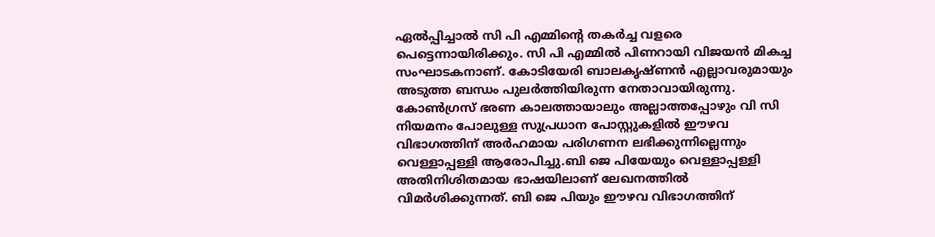ഏല്‍പ്പിച്ചാല്‍ സി പി എമ്മിന്റെ തകര്‍ച്ച വളരെ പെട്ടെന്നായിരിക്കും. സി പി എമ്മില്‍ പിണറായി വിജയന്‍ മികച്ച സംഘാടകനാണ്. കോടിയേരി ബാലകൃഷ്ണന്‍ എല്ലാവരുമായും അടുത്ത ബന്ധം പുലര്‍ത്തിയിരുന്ന നേതാവായിരുന്നു. കോണ്‍ഗ്രസ് ഭരണ കാലത്തായാലും അല്ലാത്തപ്പോഴും വി സി നിയമനം പോലുള്ള സുപ്രധാന പോസ്റ്റുകളില്‍ ഈഴവ വിഭാഗത്തിന് അര്‍ഹമായ പരിഗണന ലഭിക്കുന്നില്ലെന്നും വെള്ളാപ്പള്ളി ആരോപിച്ചു.ബി ജെ പിയേയും വെള്ളാപ്പള്ളി അതിനിശിതമായ ഭാഷയിലാണ് ലേഖനത്തില്‍ വിമര്‍ശിക്കുന്നത്. ബി ജെ പിയും ഈഴവ വിഭാഗത്തിന്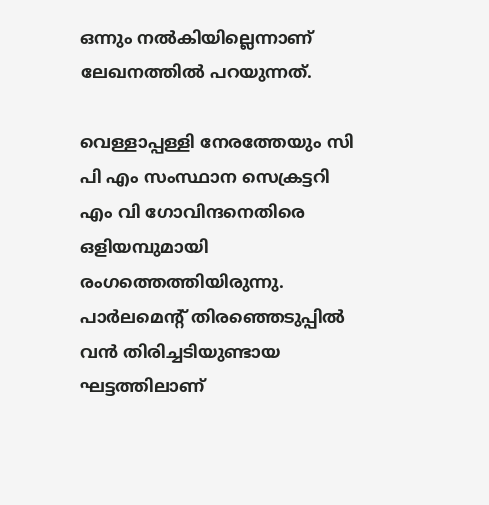ഒന്നും നല്‍കിയില്ലെന്നാണ് ലേഖനത്തില്‍ പറയുന്നത്.

വെള്ളാപ്പള്ളി നേരത്തേയും സി പി എം സംസ്ഥാന സെക്രട്ടറി എം വി ഗോവിന്ദനെതിരെ ഒളിയമ്പുമായി രംഗത്തെത്തിയിരുന്നു. പാര്‍ലമെന്റ് തിരഞ്ഞെടുപ്പില്‍ വന്‍ തിരിച്ചടിയുണ്ടായ ഘട്ടത്തിലാണ്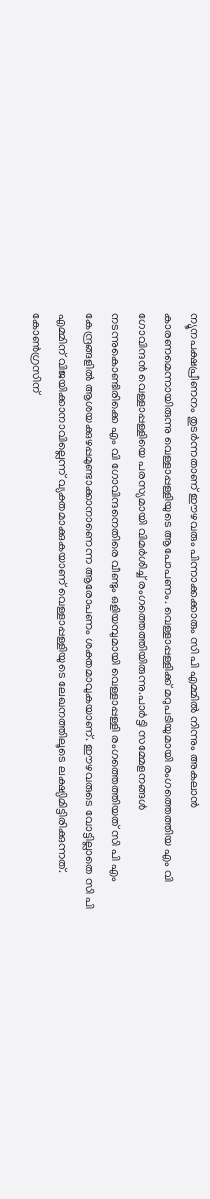ന്യൂനപക്ഷപ്രീണനം തുടര്‍ന്നതാണ് ഈഴവരും പിന്നാക്കക്കാരും സി പി എമ്മില്‍ നിന്നും അകലാന്‍ കാരണമെന്നായിരുന്നു വെള്ളാപ്പള്ളിയുടെ ആപോപണം. വെള്ളാപ്പള്ളിക്ക് മറുപടിയുമായി രംഗത്തെത്തിയ എം വി ഗോവിന്ദന്‍ വെള്ളാപ്പള്ളിയെ പരസ്യമായി വിമര്‍ശിച്ച് രംഗത്തെത്തിയിരുന്നു.പാര്‍ട്ടി സമ്മേളനങ്ങള്‍ നടന്നുകൊണ്ടിരിക്കെ എം വി ഗോവിന്ദനെതിരെ വീണ്ടും ഒളിയമ്പുമായി വെള്ളാപ്പള്ളി രംഗത്തെത്തിയത് സി പി എം കേന്ദ്രങ്ങളില്‍ ആശയക്കുഴപ്പമുണ്ടാക്കാനാണെന്ന ആരോപണം ശക്തമാവുകയാണ്. ഈഴവരുടെ വോട്ടില്ലാതെ സി പി എമ്മിന് വിജയിക്കാനാവില്ലെന്ന് വ്യക്തമാക്കുകയാണ് വെള്ളാപ്പള്ളിയുടെ ലേഖനത്തിലൂടെ ലക്ഷ്യിമിട്ടിരിക്കുന്നത്. കോണ്‍ഗ്രസിന്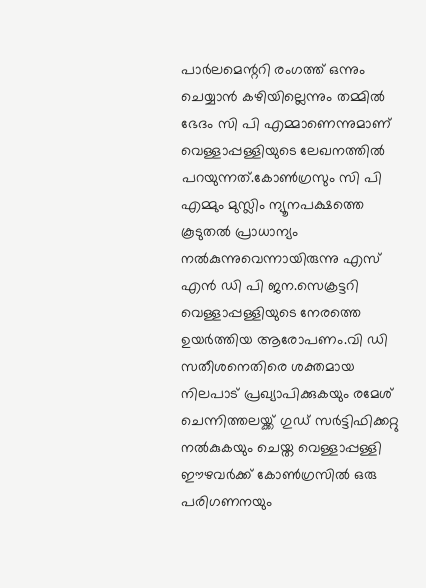പാര്‍ലമെന്ററി രംഗത്ത് ഒന്നും ചെയ്യാന്‍ കഴിയില്ലെന്നും തമ്മില്‍ ഭേദം സി പി എമ്മാണെന്നുമാണ് വെള്ളാപ്പള്ളിയുടെ ലേഖനത്തില്‍ പറയുന്നത്.കോണ്‍ഗ്രസും സി പി എമ്മും മുസ്ലിം ന്യൂനപക്ഷത്തെ കൂടുതല്‍ പ്രാധാന്യം നല്‍കുന്നുവെന്നായിരുന്നു എസ് എന്‍ ഡി പി ജന.സെക്രട്ടറി വെള്ളാപ്പള്ളിയുടെ നേരത്തെ ഉയര്‍ത്തിയ ആരോപണം.വി ഡി സതീശനെതിരെ ശക്തമായ നിലപാട് പ്രഖ്യാപിക്കുകയും രമേശ് ചെന്നിത്തലയ്ക്ക് ഗുഡ് സര്‍ട്ടിഫിക്കറ്റു നല്‍കുകയും ചെയ്ത വെള്ളാപ്പള്ളി ഈഴവര്‍ക്ക് കോണ്‍ഗ്രസില്‍ ഒരു പരിഗണനയും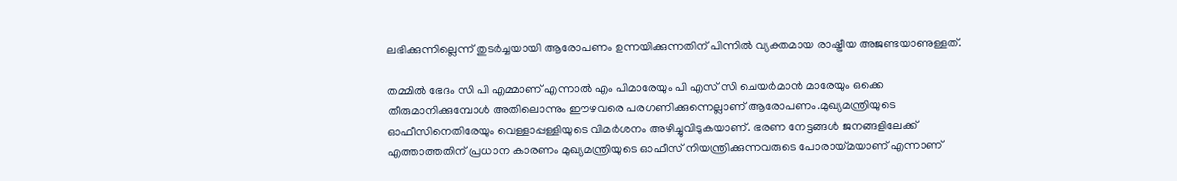ലഭിക്കുന്നില്ലെന്ന് തുടര്‍ച്ചയായി ആരോപണം ഉന്നയിക്കുന്നതിന് പിന്നില്‍ വ്യക്തമായ രാഷ്ട്രീയ അജണ്ടയാണുള്ളത്.

തമ്മില്‍ ഭേദം സി പി എമ്മാണ് എന്നാല്‍ എം പിമാരേയും പി എസ് സി ചെയര്‍മാന്‍ മാരേയും ഒക്കെ തീരുമാനിക്കുമ്പോള്‍ അതിലൊന്നും ഈഴവരെ പരഗണിക്കുന്നെല്ലാണ് ആരോപണം.മുഖ്യമന്ത്രിയുടെ ഓഫീസിനെതിരേയും വെള്ളാപ്പള്ളിയുടെ വിമര്‍ശനം അഴിച്ചുവിടുകയാണ്. ഭരണ നേട്ടങ്ങള്‍ ജനങ്ങളിലേക്ക് എത്താത്തതിന് പ്രധാന കാരണം മുഖ്യമന്ത്രിയുടെ ഓഫീസ് നിയന്ത്രിക്കുന്നവരുടെ പോരായ്മയാണ് എന്നാണ്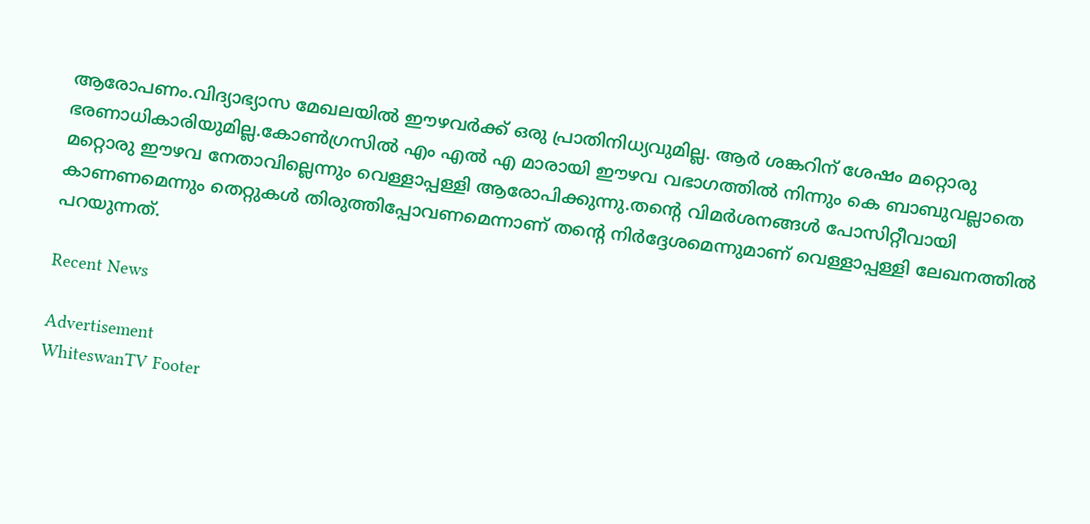ആരോപണം.വിദ്യാഭ്യാസ മേഖലയില്‍ ഈഴവര്‍ക്ക് ഒരു പ്രാതിനിധ്യവുമില്ല. ആര്‍ ശങ്കറിന് ശേഷം മറ്റൊരു ഭരണാധികാരിയുമില്ല.കോണ്‍ഗ്രസില്‍ എം എല്‍ എ മാരായി ഈഴവ വഭാഗത്തില്‍ നിന്നും കെ ബാബുവല്ലാതെ മറ്റൊരു ഈഴവ നേതാവില്ലെന്നും വെള്ളാപ്പള്ളി ആരോപിക്കുന്നു.തന്റെ വിമര്‍ശനങ്ങള്‍ പോസിറ്റീവായി കാണണമെന്നും തെറ്റുകള്‍ തിരുത്തിപ്പോവണമെന്നാണ് തന്റെ നിര്‍ദ്ദേശമെന്നുമാണ് വെള്ളാപ്പള്ളി ലേഖനത്തില്‍ പറയുന്നത്.

Recent News

Advertisement
WhiteswanTV Footer